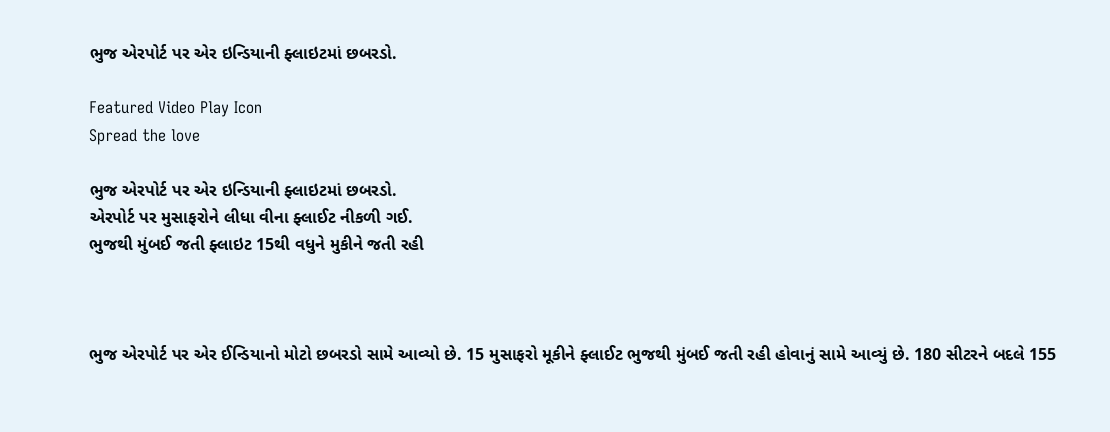ભુજ એરપોર્ટ પર એર ઇન્ડિયાની ફ્લાઇટમાં છબરડો.

Featured Video Play Icon
Spread the love

ભુજ એરપોર્ટ પર એર ઇન્ડિયાની ફ્લાઇટમાં છબરડો.
એરપોર્ટ પર મુસાફરોને લીધા વીના ફ્લાઈટ નીકળી ગઈ.
ભુજથી મુંબઈ જતી ફ્લાઇટ 15થી વધુને મુકીને જતી રહી



ભુજ એરપોર્ટ પર એર ઈન્ડિયાનો મોટો છબરડો સામે આવ્યો છે. 15 મુસાફરો મૂકીને ફ્લાઈટ ભુજથી મુંબઈ જતી રહી હોવાનું સામે આવ્યું છે. 180 સીટરને બદલે 155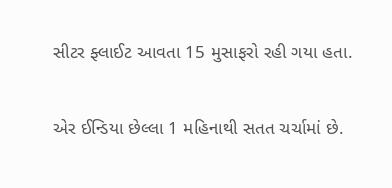સીટર ફ્લાઈટ આવતા 15 મુસાફરો રહી ગયા હતા.

એર ઈન્ડિયા છેલ્લા 1 મહિનાથી સતત ચર્ચામાં છે.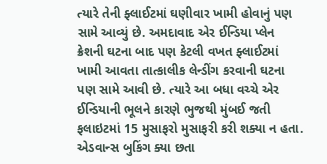ત્યારે તેની ફ્લાઈટમાં ઘણીવાર ખામી હોવાનું પણ સામે આવ્યું છે. અમદાવાદ એર ઈન્ડિયા પ્લેન ક્રેશની ઘટના બાદ પણ કેટલી વખત ફ્લાઈટમાં ખામી આવતા તાત્કાલીક લેન્ડીંગ કરવાની ઘટના પણ સામે આવી છે. ત્યારે આ બધા વચ્ચે એર ઈન્ડિયાની ભૂલને કારણે ભુજથી મુંબઈ જતી ફલાઇટમાં 15 મુસાફરો મુસાફરી કરી શક્યા ન હતા. એડવાન્સ બુકિંગ ક્યા છતા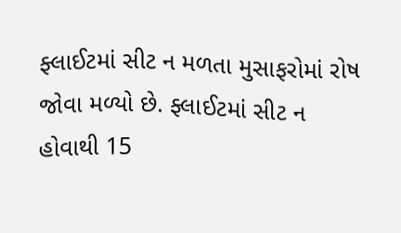ફ્લાઈટમાં સીટ ન મળતા મુસાફરોમાં રોષ જોવા મળ્યો છે. ફ્લાઈટમાં સીટ ન હોવાથી 15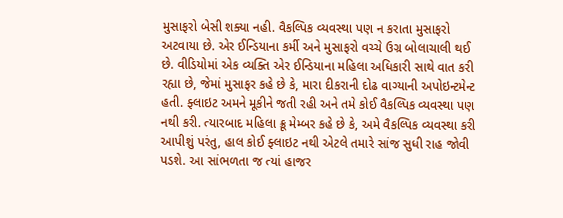મુસાફરો બેસી શક્યા નહી. વૈકલ્પિક વ્યવસ્થા પણ ન કરાતા મુસાફરો અટવાયા છે. એર ઈન્ડિયાના કર્મી અને મુસાફરો વચ્ચે ઉગ્ર બોલાચાલી થઈ છે. વીડિયોમાં એક વ્યક્તિ એર ઈન્ડિયાના મહિલા અધિકારી સાથે વાત કરી રહ્યા છે, જેમાં મુસાફર કહે છે કે, મારા દીકરાની દોઢ વાગ્યાની અપોઇન્ટમેન્ટ હતી. ફ્લાઇટ અમને મૂકીને જતી રહી અને તમે કોઈ વૈકલ્પિક વ્યવસ્થા પણ નથી કરી. ત્યારબાદ મહિલા ક્રૂ મેમ્બર કહે છે કે, અમે વૈકલ્પિક વ્યવસ્થા કરી આપીશું પરંતુ, હાલ કોઈ ફ્લાઇટ નથી એટલે તમારે સાંજ સુધી રાહ જોવી પડશે. આ સાંભળતા જ ત્યાં હાજર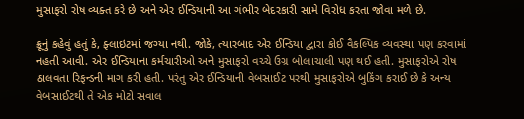મુસાફરો રોષ વ્યક્ત કરે છે અને એર ઈન્ડિયાની આ ગંભીર બેદરકારી સામે વિરોધ કરતા જોવા મળે છે.

ક્રૂનું કહેવું હતું કે, ફ્લાઇટમાં જગ્યા નથી. જોકે, ત્યારબાદ એર ઈન્ડિયા દ્વારા કોઈ વૈકલ્પિક વ્યવસ્થા પણ કરવામાં નહતી આવી. એર ઈન્ડિયાના કર્મચારીઓ અને મુસાફરો વચ્ચે ઉગ્ર બોલાચાલી પણ થઈ હતી. મુસાફરોએ રોષ ઠાલવતા રિફન્ડની માગ કરી હતી. પરંતુ એર ઈન્ડિયાની વેબસાઈટ પરથી મુસાફરોએ બુકિંગ કરાઈ છે કે અન્ય વેબસાઈટથી તે એક મોટો સવાલ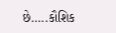છે…..કૌશિક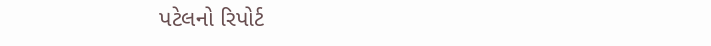પટેલનો રિપોર્ટ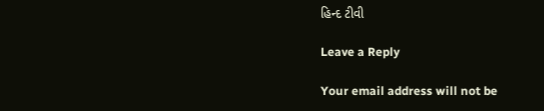હિન્દ ટીવી

Leave a Reply

Your email address will not be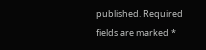published. Required fields are marked *